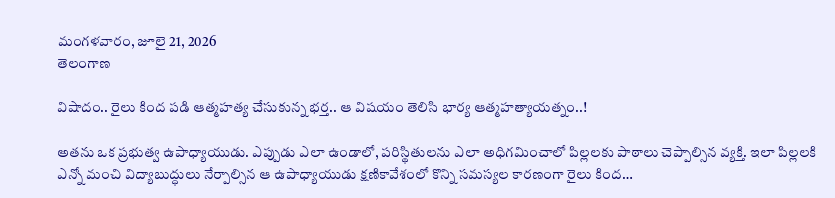మంగళవారం, జూలై 21, 2026
తెలంగాణ

విషాదం.. రైలు కింద పడి ఆత్మహత్య చేసుకున్న భర్త.. ఆ విషయం తెలిసి భార్య ఆత్మహత్యాయత్నం..!

అతను ఒక ప్రభుత్వ ఉపాధ్యాయుడు. ఎప్పుడు ఎలా ఉండాలో, పరిస్థితులను ఎలా అధిగమించాలో పిల్లలకు పాఠాలు చెప్పాల్సిన వ్యక్తి. ఇలా పిల్లలకి ఎన్నో మంచి విద్యాబుద్ధులు నేర్పాల్సిన ఆ ఉపాధ్యాయుడు క్షణికావేశంలో కొన్ని సమస్యల కారణంగా రైలు కింద…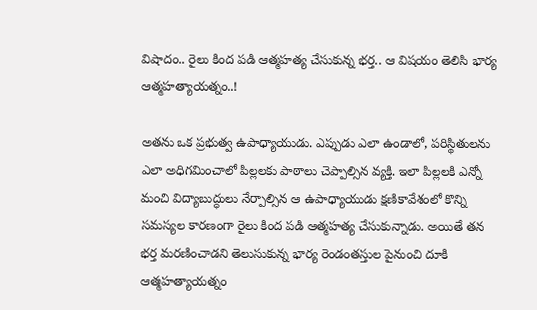విషాదం.. రైలు కింద పడి ఆత్మహత్య చేసుకున్న భర్త.. ఆ విషయం తెలిసి భార్య ఆత్మహత్యాయత్నం..!

అతను ఒక ప్రభుత్వ ఉపాధ్యాయుడు. ఎప్పుడు ఎలా ఉండాలో, పరిస్థితులను ఎలా అధిగమించాలో పిల్లలకు పాఠాలు చెప్పాల్సిన వ్యక్తి. ఇలా పిల్లలకి ఎన్నో మంచి విద్యాబుద్ధులు నేర్పాల్సిన ఆ ఉపాధ్యాయుడు క్షణికావేశంలో కొన్ని సమస్యల కారణంగా రైలు కింద పడి ఆత్మహత్య చేసుకున్నాడు. అయితే తన భర్త మరణించాడని తెలుసుకున్న భార్య రెండంతస్తుల పైనుంచి దూకి ఆత్మహత్యాయత్నం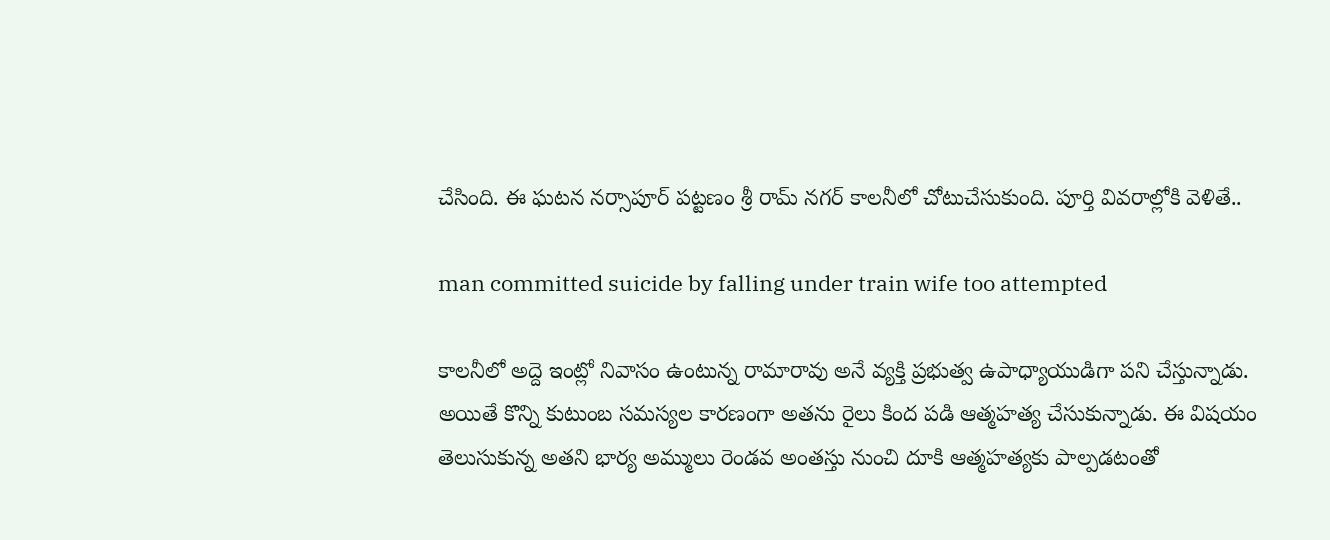చేసింది. ఈ ఘటన నర్సాపూర్ పట్టణం శ్రీ రామ్ నగర్ కాలనీలో చోటుచేసుకుంది. పూర్తి వివరాల్లోకి వెళితే..

man committed suicide by falling under train wife too attempted

కాలనీలో అద్దె ఇంట్లో నివాసం ఉంటున్న రామారావు అనే వ్యక్తి ప్రభుత్వ ఉపాధ్యాయుడిగా పని చేస్తున్నాడు. అయితే కొన్ని కుటుంబ సమస్యల కారణంగా అతను రైలు కింద పడి ఆత్మహత్య చేసుకున్నాడు. ఈ విషయం తెలుసుకున్న అతని భార్య అమ్ములు రెండవ అంతస్తు నుంచి దూకి ఆత్మహత్యకు పాల్పడటంతో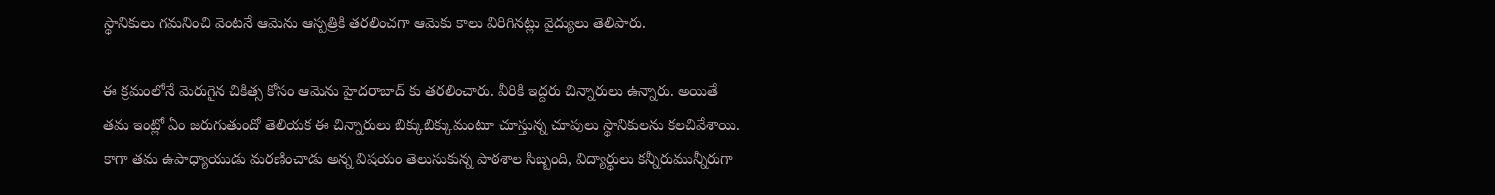స్థానికులు గమనించి వెంటనే ఆమెను ఆస్పత్రికి తరలించగా ఆమెకు కాలు విరిగినట్లు వైద్యులు తెలిపారు.

ఈ క్రమంలోనే మెరుగైన చికిత్స కోసం ఆమెను హైదరాబాద్ కు తరలించారు. వీరికి ఇద్దరు చిన్నారులు ఉన్నారు. అయితే తమ ఇంట్లో ఏం జరుగుతుందో తెలియక ఈ చిన్నారులు బిక్కుబిక్కుమంటూ చూస్తున్న చూపులు స్థానికులను కలచివేశాయి. కాగా తమ ఉపాధ్యాయుడు మరణించాడు అన్న విషయం తెలుసుకున్న పాఠశాల సిబ్బంది, విద్యార్థులు కన్నీరుమున్నీరుగా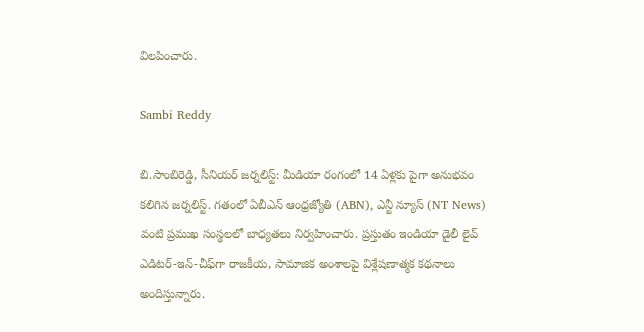విలపించారు.

Sambi Reddy

బి.సాంబిరెడ్డి, సీనియర్ జర్నలిస్ట్: మీడియా రంగంలో 14 ఏళ్లకు పైగా అనుభవం కలిగిన జర్నలిస్ట్. గతంలో ఏబీఎన్ ఆంధ్ర‌జ్యోతి (ABN), ఎన్టీ న్యూస్ (NT News) వంటి ప్రముఖ సంస్థలలో బాధ్యతలు నిర్వహించారు. ప్రస్తుతం ఇండియా డైలీ లైవ్ ఎడిటర్-ఇన్-చీఫ్‌గా రాజకీయ, సామాజిక అంశాలపై విశ్లేషణాత్మక కథనాలు అందిస్తున్నారు.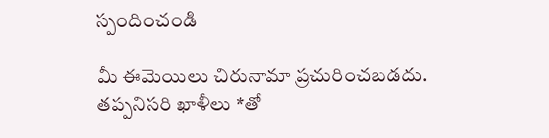స్పందించండి

మీ ఈమెయిలు చిరునామా ప్రచురించబడదు. తప్పనిసరి ఖాళీలు *తో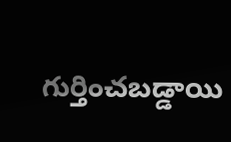గుర్తించబడ్డాయి